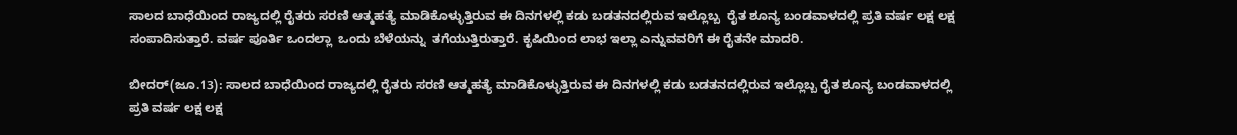ಸಾಲದ ಬಾಧೆಯಿಂದ ರಾಜ್ಯದಲ್ಲಿ ರೈತರು ಸರಣಿ ಆತ್ಮಹತ್ಯೆ ಮಾಡಿಕೊಳ್ಳುತ್ತಿರುವ ಈ ದಿನಗಳಲ್ಲಿ ಕಡು ಬಡತನದಲ್ಲಿರುವ ಇಲ್ಲೊಬ್ಬ  ರೈತ ಶೂನ್ಯ ಬಂಡವಾಳದಲ್ಲಿ ಪ್ರತಿ ವರ್ಷ ಲಕ್ಷ ಲಕ್ಷ ಸಂಪಾದಿಸುತ್ತಾರೆ. ವರ್ಷ ಪೂರ್ತಿ ಒಂದಲ್ಲಾ  ಒಂದು ಬೆಳೆಯನ್ನು  ತಗೆಯುತ್ತಿರುತ್ತಾರೆ. ಕೃಷಿಯಿಂದ ಲಾಭ ಇಲ್ಲಾ ಎನ್ನುವವರಿಗೆ ಈ ರೈತನೇ ಮಾದರಿ.

ಬೀದರ್(ಜೂ.13): ಸಾಲದ ಬಾಧೆಯಿಂದ ರಾಜ್ಯದಲ್ಲಿ ರೈತರು ಸರಣಿ ಆತ್ಮಹತ್ಯೆ ಮಾಡಿಕೊಳ್ಳುತ್ತಿರುವ ಈ ದಿನಗಳಲ್ಲಿ ಕಡು ಬಡತನದಲ್ಲಿರುವ ಇಲ್ಲೊಬ್ಬ ರೈತ ಶೂನ್ಯ ಬಂಡವಾಳದಲ್ಲಿ ಪ್ರತಿ ವರ್ಷ ಲಕ್ಷ ಲಕ್ಷ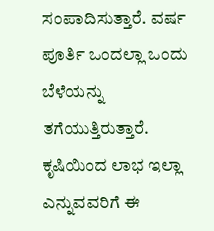ಸಂಪಾದಿಸುತ್ತಾರೆ. ವರ್ಷ ಪೂರ್ತಿ ಒಂದಲ್ಲಾ ಒಂದು ಬೆಳೆಯನ್ನು ತಗೆಯುತ್ತಿರುತ್ತಾರೆ. ಕೃಷಿಯಿಂದ ಲಾಭ ಇಲ್ಲಾ ಎನ್ನುವವರಿಗೆ ಈ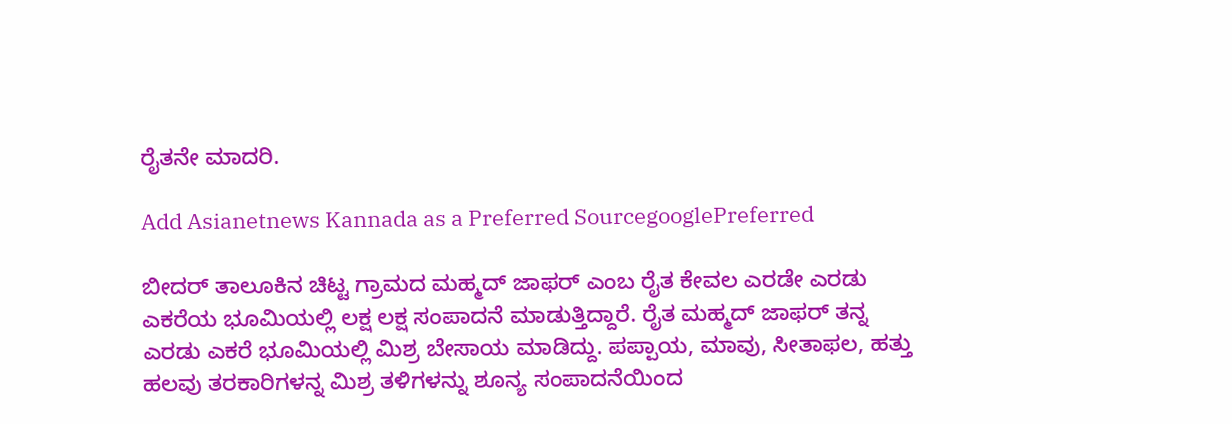ರೈತನೇ ಮಾದರಿ.

Add Asianetnews Kannada as a Preferred SourcegooglePreferred

ಬೀದರ್ ತಾಲೂಕಿನ ಚಿಟ್ಟ ಗ್ರಾಮದ ಮಹ್ಮದ್ ಜಾಫರ್ ಎಂಬ ರೈತ ಕೇವಲ ಎರಡೇ ಎರಡು ಎಕರೆಯ ಭೂಮಿಯಲ್ಲಿ ಲಕ್ಷ ಲಕ್ಷ ಸಂಪಾದನೆ ಮಾಡುತ್ತಿದ್ದಾರೆ. ರೈತ ಮಹ್ಮದ್ ಜಾಫರ್ ತನ್ನ ಎರಡು ಎಕರೆ ಭೂಮಿಯಲ್ಲಿ ಮಿಶ್ರ ಬೇಸಾಯ ಮಾಡಿದ್ದು. ಪಪ್ಪಾಯ, ಮಾವು, ಸೀತಾಫಲ, ಹತ್ತು ಹಲವು ತರಕಾರಿಗಳನ್ನ ಮಿಶ್ರ ತಳಿಗಳನ್ನು ಶೂನ್ಯ ಸಂಪಾದನೆಯಿಂದ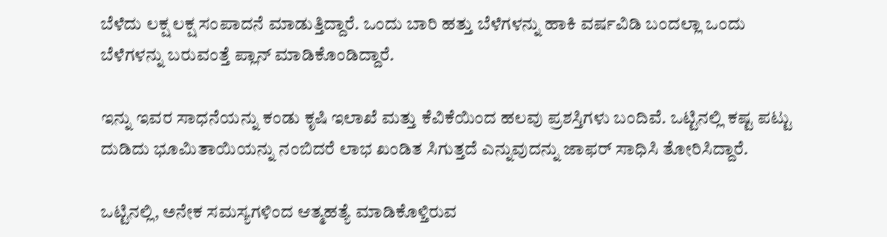ಬೆಳೆದು ಲಕ್ಷ ಲಕ್ಷ ಸಂಪಾದನೆ ಮಾಡುತ್ತಿದ್ದಾರೆ. ಒಂದು ಬಾರಿ ಹತ್ತು ಬೆಳೆಗಳನ್ನು ಹಾಕಿ ವರ್ಷವಿಡಿ ಬಂದಲ್ಲಾ ಒಂದು ಬೆಳೆಗಳನ್ನು ಬರುವಂತ್ತೆ ಪ್ಲಾನ್ ಮಾಡಿಕೊಂಡಿದ್ದಾರೆ.

ಇನ್ನು ಇವರ ಸಾಧನೆಯನ್ನು ಕಂಡು ಕೃಷಿ ಇಲಾಖೆ ಮತ್ತು ಕೆವಿಕೆಯಿಂದ ಹಲವು ಪ್ರಶಸ್ತಿಗಳು ಬಂದಿವೆ. ಒಟ್ಟಿನಲ್ಲಿ ಕಷ್ಟ ಪಟ್ಟು ದುಡಿದು ಭೂಮಿತಾಯಿಯನ್ನು ನಂಬಿದರೆ ಲಾಭ ಖಂಡಿತ ಸಿಗುತ್ತದೆ ಎನ್ನುವುದನ್ನು ಜಾಫರ್ ಸಾಧಿಸಿ ತೋರಿಸಿದ್ದಾರೆ.

ಒಟ್ಟಿನಲ್ಲಿ, ಅನೇಕ ಸಮಸ್ಯಗಳಿಂದ ಆತ್ಮಹತ್ಯೆ ಮಾಡಿಕೊಳ್ತಿರುವ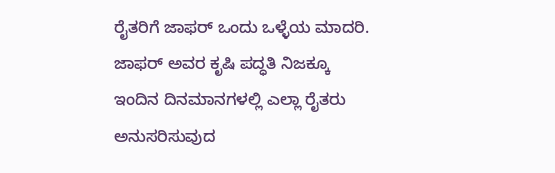ರೈತರಿಗೆ ಜಾಫರ್ ಒಂದು ಒಳ್ಳೆಯ ಮಾದರಿ. ಜಾಫರ್ ಅವರ ಕೃಷಿ ಪದ್ಧತಿ ನಿಜಕ್ಕೂ ಇಂದಿನ ದಿನಮಾನಗಳಲ್ಲಿ ಎಲ್ಲಾ ರೈತರು ಅನುಸರಿಸುವುದ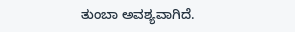ತುಂಬಾ ಅವಶ್ಯವಾಗಿದೆ.